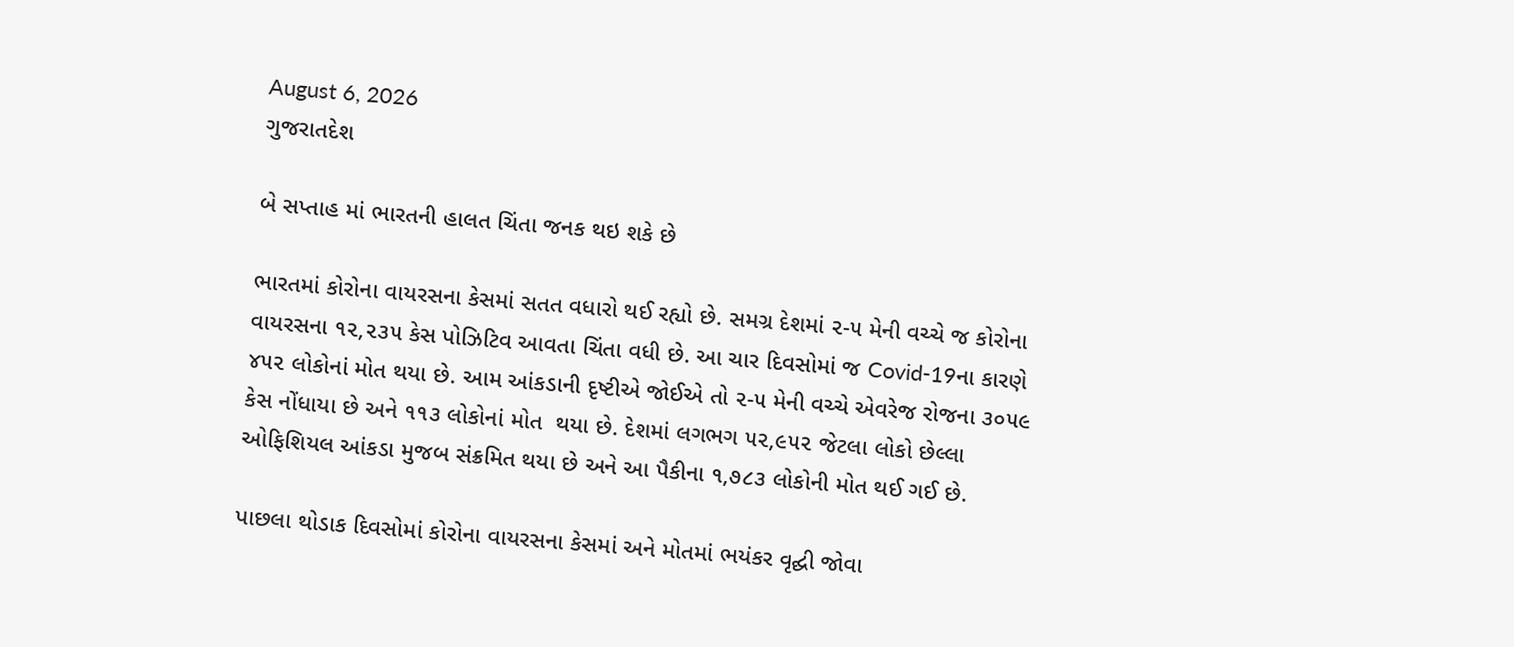August 6, 2026
ગુજરાતદેશ

બે સપ્તાહ માં ભારતની હાલત ચિંતા જનક થઇ શકે છે

ભારતમાં કોરોના વાયરસના કેસમાં સતત વધારો થઈ રહ્યો છે. સમગ્ર દેશમાં ૨-૫ મેની વચ્ચે જ કોરોના વાયરસના ૧૨,૨૩૫ કેસ પોઝિટિવ આવતા ચિંતા વધી છે. આ ચાર દિવસોમાં જ Covid-19ના કારણે ૪૫૨ લોકોનાં મોત થયા છે. આમ આંકડાની દૃષ્ટીએ જોઈએ તો ૨-૫ મેની વચ્ચે એવરેજ રોજના ૩૦૫૯ કેસ નોંધાયા છે અને ૧૧૩ લોકોનાં મોત  થયા છે. દેશમાં લગભગ ૫૨,૯૫૨ જેટલા લોકો છેલ્લા ઓફિશિયલ આંકડા મુજબ સંક્રમિત થયા છે અને આ પૈકીના ૧,૭૮૩ લોકોની મોત થઈ ગઈ છે.

પાછલા થોડાક દિવસોમાં કોરોના વાયરસના કેસમાં અને મોતમાં ભયંકર વૃદ્ઘી જોવા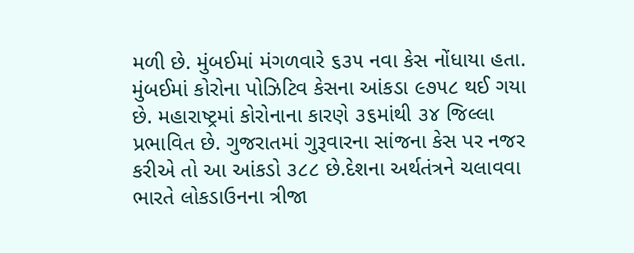મળી છે. મુંબઈમાં મંગળવારે ૬૩૫ નવા કેસ નોંધાયા હતા. મુંબઈમાં કોરોના પોઝિટિવ કેસના આંકડા ૯૭૫૮ થઈ ગયા છે. મહારાષ્ટ્રમાં કોરોનાના કારણે ૩૬માંથી ૩૪ જિલ્લા પ્રભાવિત છે. ગુજરાતમાં ગુરૂવારના સાંજના કેસ પર નજર કરીએ તો આ આંકડો ૩૮૮ છે.દેશના અર્થતંત્રને ચલાવવા ભારતે લોકડાઉનના ત્રીજા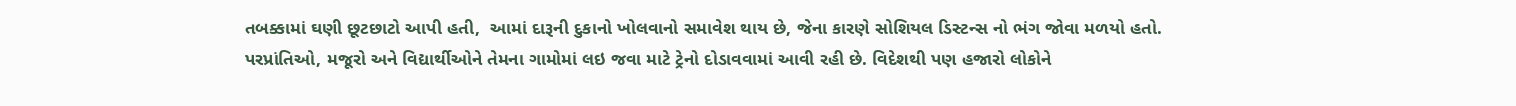તબક્કામાં ઘણી છૂટછાટો આપી હતી,  આમાં દારૂની દુકાનો ખોલવાનો સમાવેશ થાય છે, જેના કારણે સોશિયલ ડિસ્ટન્સ નો ભંગ જોવા મળયો હતો. પરપ્રાંતિઓ, મજૂરો અને વિદ્યાર્થીઓને તેમના ગામોમાં લઇ જવા માટે ટ્રેનો દોડાવવામાં આવી રહી છે. વિદેશથી પણ હજારો લોકોને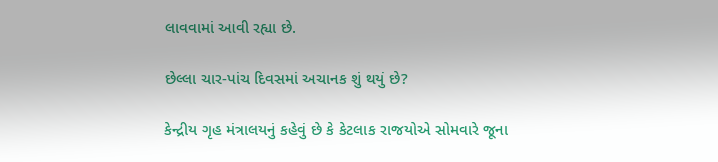લાવવામાં આવી રહ્યા છે.

છેલ્લા ચાર-પાંચ દિવસમાં અચાનક શું થયું છે?

કેન્દ્રીય ગૃહ મંત્રાલયનું કહેવું છે કે કેટલાક રાજયોએ સોમવારે જૂના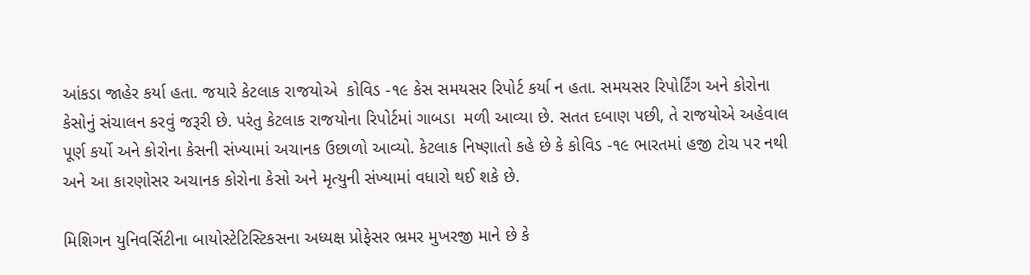આંકડા જાહેર કર્યા હતા. જયારે કેટલાક રાજયોએ  કોવિડ -૧૯ કેસ સમયસર રિપોર્ટ કર્યા ન હતા. સમયસર રિપોર્ટિંગ અને કોરોના કેસોનું સંચાલન કરવું જરૂરી છે. પરંતુ કેટલાક રાજયોના રિપોર્ટમાં ગાબડા  મળી આવ્યા છે. સતત દબાણ પછી, તે રાજયોએ અહેવાલ પૂર્ણ કર્યો અને કોરોના કેસની સંખ્યામાં અચાનક ઉછાળો આવ્યો. કેટલાક નિષ્ણાતો કહે છે કે કોવિડ -૧૯ ભારતમાં હજી ટોચ પર નથી અને આ કારણોસર અચાનક કોરોના કેસો અને મૃત્યુની સંખ્યામાં વધારો થઈ શકે છે.

મિશિગન યુનિવર્સિટીના બાયોસ્ટેટિસ્ટિકસના અધ્યક્ષ પ્રોફેસર ભ્રમર મુખરજી માને છે કે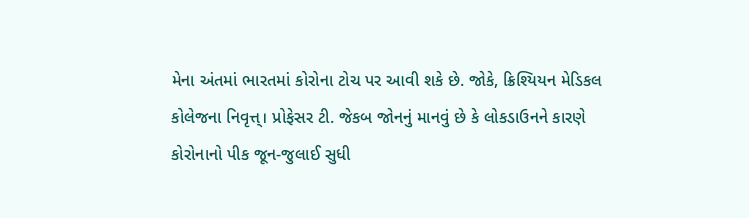મેના અંતમાં ભારતમાં કોરોના ટોચ પર આવી શકે છે. જોકે, ક્રિશ્યિયન મેડિકલ કોલેજના નિવૃત્ત્। પ્રોફેસર ટી. જેકબ જોનનું માનવું છે કે લોકડાઉનને કારણે કોરોનાનો પીક જૂન-જુલાઈ સુધી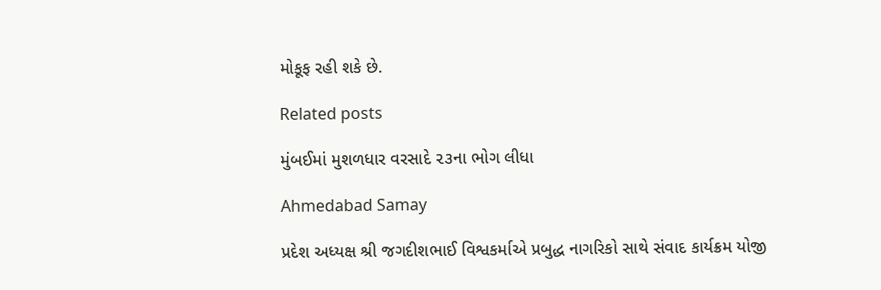મોકૂફ રહી શકે છે.

Related posts

મુંબઈમાં મુશળધાર વરસાદે ૨૩ના ભોગ લીધા

Ahmedabad Samay

પ્રદેશ અધ્યક્ષ શ્રી જગદીશભાઈ વિશ્વકર્માએ પ્રબુદ્ધ નાગરિકો સાથે સંવાદ કાર્યક્રમ યોજી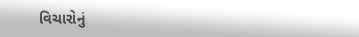વિચારોનું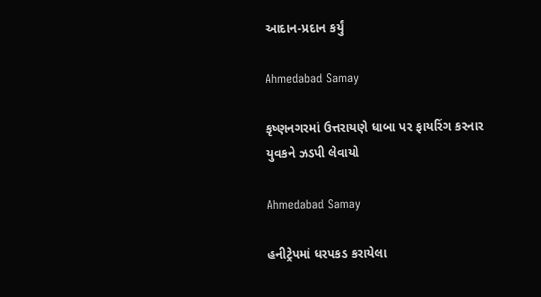આદાન-પ્રદાન કર્યું

Ahmedabad Samay

કૃષ્ણનગરમાં ઉત્તરાયણે ધાબા પર ફાયરિંગ કરનાર યુવકને ઝડપી લેવાયો

Ahmedabad Samay

હનીટ્રેપમાં ધરપકડ કરાયેલા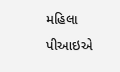મહિલા પીઆઇએ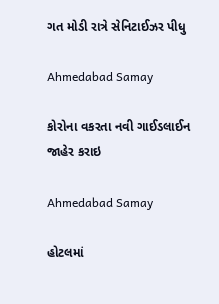ગત મોડી રાત્રે સેનિટાઈઝર પીધુ

Ahmedabad Samay

કોરોના વકરતા નવી ગાઈડલાઈન જાહેર કરાઇ

Ahmedabad Samay

હોટલમાં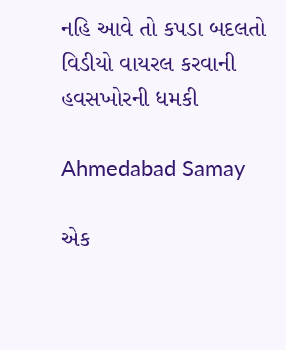નહિ આવે તો કપડા બદલતો વિડીયો વાયરલ કરવાની હવસખોરની ધમકી

Ahmedabad Samay

એક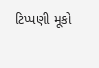ટિપ્પણી મૂકો